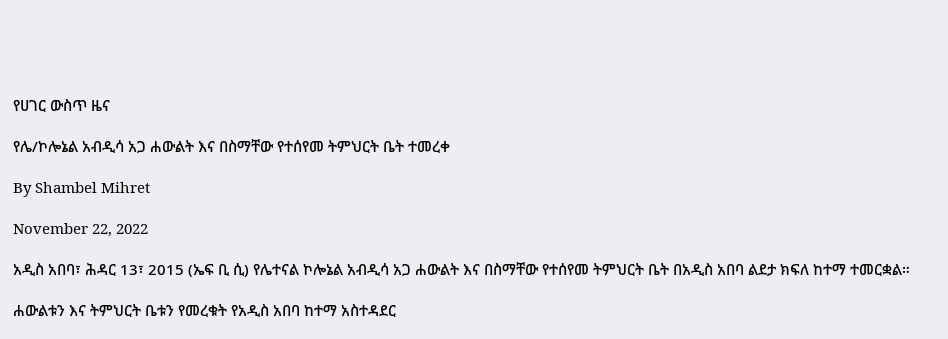የሀገር ውስጥ ዜና

የሌ/ኮሎኔል አብዲሳ አጋ ሐውልት እና በስማቸው የተሰየመ ትምህርት ቤት ተመረቀ

By Shambel Mihret

November 22, 2022

አዲስ አበባ፣ ሕዳር 13፣ 2015 (ኤፍ ቢ ሲ) የሌተናል ኮሎኔል አብዲሳ አጋ ሐውልት እና በስማቸው የተሰየመ ትምህርት ቤት በአዲስ አበባ ልደታ ክፍለ ከተማ ተመርቋል።

ሐውልቱን እና ትምህርት ቤቱን የመረቁት የአዲስ አበባ ከተማ አስተዳደር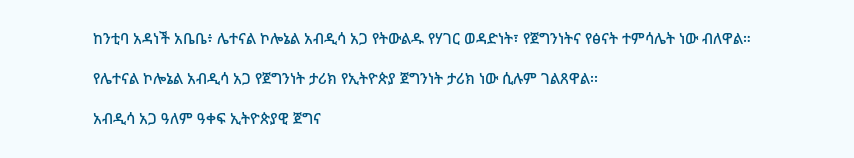ከንቲባ አዳነች አቤቤ፥ ሌተናል ኮሎኔል አብዲሳ አጋ የትውልዱ የሃገር ወዳድነት፣ የጀግንነትና የፅናት ተምሳሌት ነው ብለዋል።

የሌተናል ኮሎኔል አብዲሳ አጋ የጀግንነት ታሪክ የኢትዮጵያ ጀግንነት ታሪክ ነው ሲሉም ገልጸዋል፡፡

አብዲሳ አጋ ዓለም ዓቀፍ ኢትዮጵያዊ ጀግና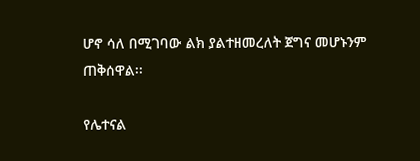ሆኖ ሳለ በሚገባው ልክ ያልተዘመረለት ጀግና መሆኑንም ጠቅሰዋል፡፡

የሌተናል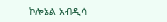ኮሎኔል አብዲሳ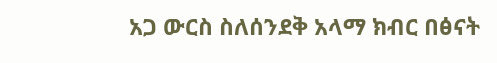አጋ ውርስ ስለሰንደቅ አላማ ክብር በፅናት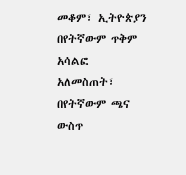መቆም፣ ኢትዮጵያን በየትኛውም ጥቅም አሳልፎ አለመስጠት፣ በየትኛውም ጫና ውስጥ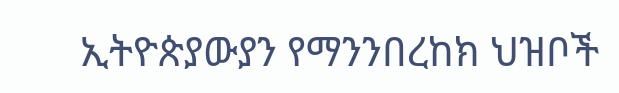ኢትዮጵያውያን የማንንበረከክ ህዝቦች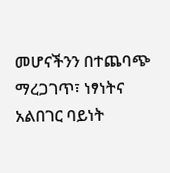መሆናችንን በተጨባጭ ማረጋገጥ፣ ነፃነትና አልበገር ባይነት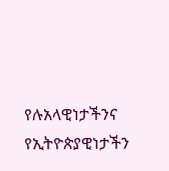የሉአላዊነታችንና የኢትዮጵያዊነታችን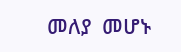መለያ  መሆኑ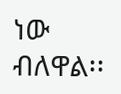ነው ብለዋል፡፡